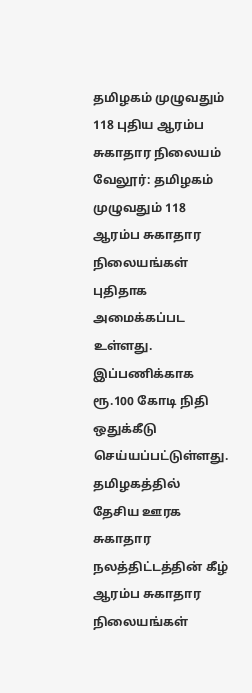தமிழகம் முழுவதும் 118 புதிய ஆரம்ப சுகாதார நிலையம்
வேலூர்: தமிழகம் முழுவதும் 118 ஆரம்ப சுகாதார நிலையங்கள் புதிதாக அமைக்கப்பட உள்ளது. இப்பணிக்காக ரூ.100 கோடி நிதி ஒதுக்கீடு செய்யப்பட்டுள்ளது. தமிழகத்தில் தேசிய ஊரக சுகாதார நலத்திட்டத்தின் கீழ் ஆரம்ப சுகாதார நிலையங்கள்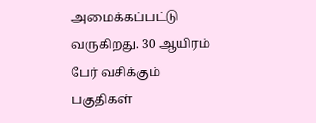அமைக்கப்பட்டு வருகிறது. 30 ஆயிரம் பேர் வசிக்கும் பகுதிகள்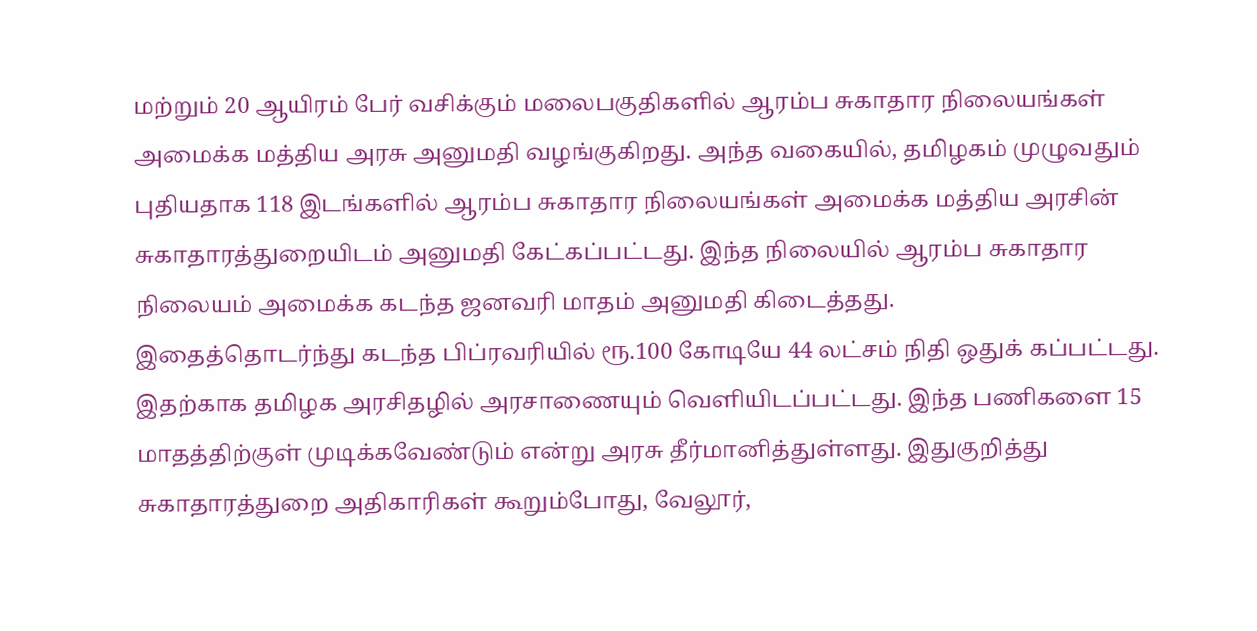மற்றும் 20 ஆயிரம் பேர் வசிக்கும் மலைபகுதிகளில் ஆரம்ப சுகாதார நிலையங்கள் அமைக்க மத்திய அரசு அனுமதி வழங்குகிறது. அந்த வகையில், தமிழகம் முழுவதும் புதியதாக 118 இடங்களில் ஆரம்ப சுகாதார நிலையங்கள் அமைக்க மத்திய அரசின் சுகாதாரத்துறையிடம் அனுமதி கேட்கப்பட்டது. இந்த நிலையில் ஆரம்ப சுகாதார நிலையம் அமைக்க கடந்த ஜனவரி மாதம் அனுமதி கிடைத்தது.
இதைத்தொடர்ந்து கடந்த பிப்ரவரியில் ரூ.100 கோடியே 44 லட்சம் நிதி ஒதுக் கப்பட்டது. இதற்காக தமிழக அரசிதழில் அரசாணையும் வெளியிடப்பட்டது. இந்த பணிகளை 15 மாதத்திற்குள் முடிக்கவேண்டும் என்று அரசு தீர்மானித்துள்ளது. இதுகுறித்து சுகாதாரத்துறை அதிகாரிகள் கூறும்போது, வேலூர்,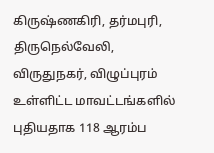கிருஷ்ணகிரி, தர்மபுரி, திருநெல்வேலி, விருதுநகர், விழுப்புரம் உள்ளிட்ட மாவட்டங்களில் புதியதாக 118 ஆரம்ப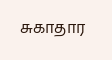சுகாதார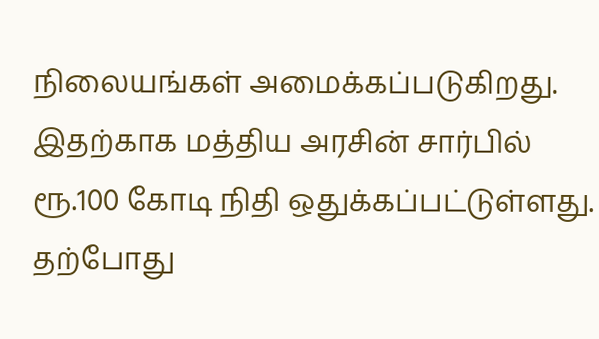நிலையங்கள் அமைக்கப்படுகிறது. இதற்காக மத்திய அரசின் சார்பில் ரூ.100 கோடி நிதி ஒதுக்கப்பட்டுள்ளது. தற்போது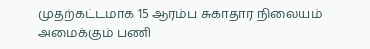முதற்கட்டமாக 15 ஆரம்ப சுகாதார நிலையம் அமைக்கும் பணி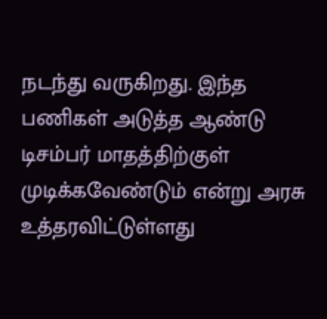நடந்து வருகிறது. இந்த பணிகள் அடுத்த ஆண்டு டிசம்பர் மாதத்திற்குள் முடிக்கவேண்டும் என்று அரசு உத்தரவிட்டுள்ளது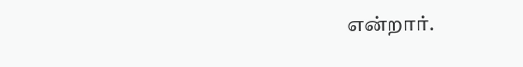என்றார்.